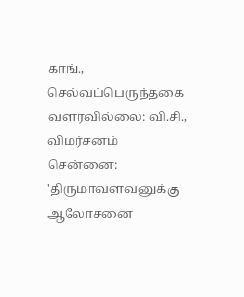காங்., செல்வப்பெருந்தகை வளரவில்லை: வி.சி., விமர்சனம்
சென்னை: 'திருமாவளவனுக்கு ஆலோசனை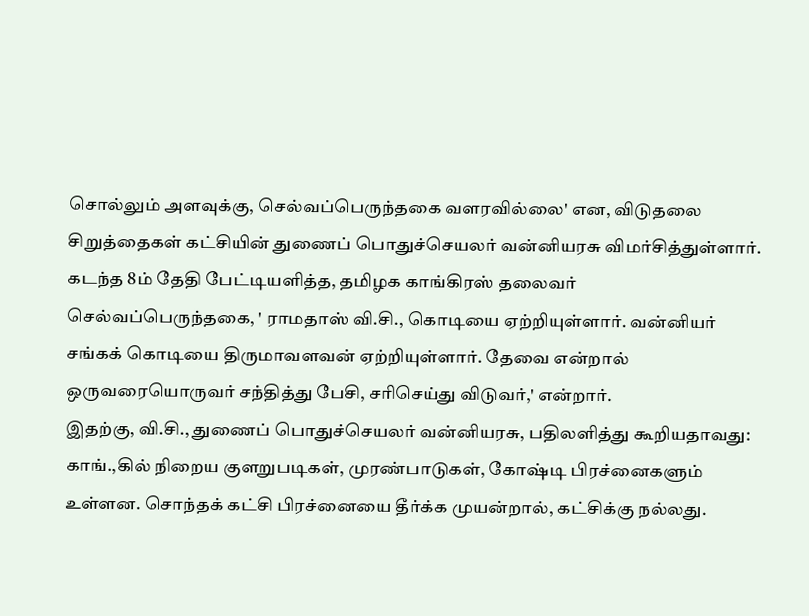சொல்லும் அளவுக்கு, செல்வப்பெருந்தகை வளரவில்லை' என, விடுதலை சிறுத்தைகள் கட்சியின் துணைப் பொதுச்செயலர் வன்னியரசு விமர்சித்துள்ளார்.
கடந்த 8ம் தேதி பேட்டியளித்த, தமிழக காங்கிரஸ் தலைவர் செல்வப்பெருந்தகை, ' ராமதாஸ் வி.சி., கொடியை ஏற்றியுள்ளார். வன்னியர் சங்கக் கொடியை திருமாவளவன் ஏற்றியுள்ளார். தேவை என்றால் ஒருவரையொருவர் சந்தித்து பேசி, சரிசெய்து விடுவர்,' என்றார்.
இதற்கு, வி.சி., துணைப் பொதுச்செயலர் வன்னியரசு, பதிலளித்து கூறியதாவது:
காங்.,கில் நிறைய குளறுபடிகள், முரண்பாடுகள், கோஷ்டி பிரச்னைகளும் உள்ளன. சொந்தக் கட்சி பிரச்னையை தீர்க்க முயன்றால், கட்சிக்கு நல்லது.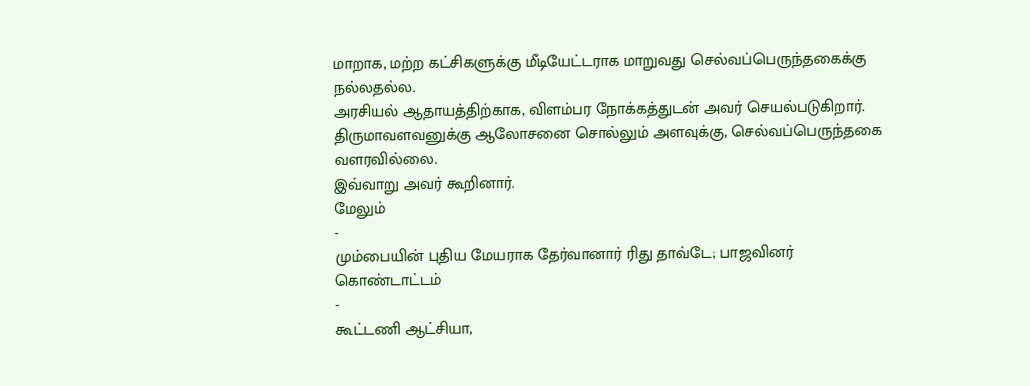மாறாக, மற்ற கட்சிகளுக்கு மீடியேட்டராக மாறுவது செல்வப்பெருந்தகைக்கு நல்லதல்ல.
அரசியல் ஆதாயத்திற்காக, விளம்பர நோக்கத்துடன் அவர் செயல்படுகிறார். திருமாவளவனுக்கு ஆலோசனை சொல்லும் அளவுக்கு, செல்வப்பெருந்தகை வளரவில்லை.
இவ்வாறு அவர் கூறினார்.
மேலும்
-
மும்பையின் புதிய மேயராக தேர்வானார் ரிது தாவ்டே; பாஜவினர் கொண்டாட்டம்
-
கூட்டணி ஆட்சியா,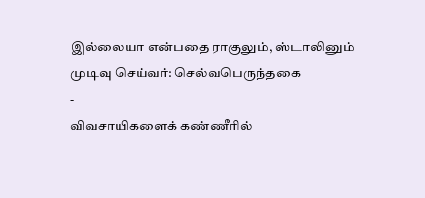இல்லையா என்பதை ராகுலும், ஸ்டாலினும் முடிவு செய்வர்: செல்வபெருந்தகை
-
விவசாயிகளைக் கண்ணீரில்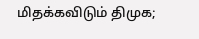மிதக்கவிடும் திமுக;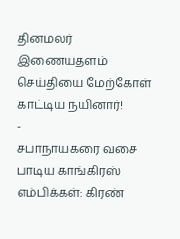தினமலர் இணையதளம் செய்தியை மேற்கோள் காட்டிய நயினார்!
-
சபாநாயகரை வசை பாடிய காங்கிரஸ் எம்பிக்கள்: கிரண்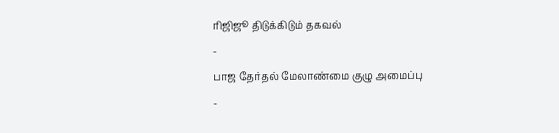ரிஜிஜூ திடுக்கிடும் தகவல்
-
பாஜ தேர்தல் மேலாண்மை குழு அமைப்பு
-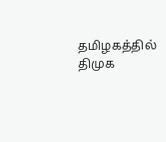தமிழகத்தில் திமுக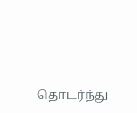தொடர்ந்து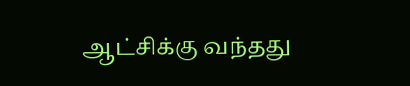ஆட்சிக்கு வந்தது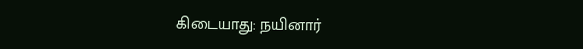கிடையாது: நயினார்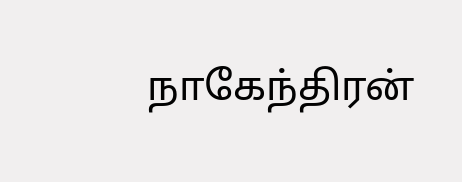நாகேந்திரன்